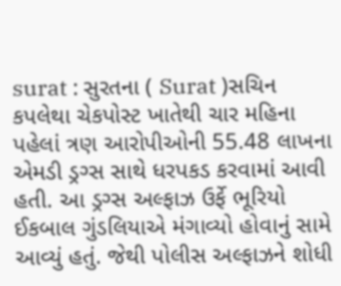surat : સુરતના ( Surat )સચિન કપલેથા ચેકપોસ્ટ ખાતેથી ચાર મહિના પહેલાં ત્રણ આરોપીઓની 55.48 લાખના એમડી ડ્રગ્સ સાથે ધરપકડ કરવામાં આવી હતી. આ ડ્રગ્સ અલ્ફાઝ ઉર્ફે ભૂરિયો ઈકબાલ ગુંડલિયાએ મંગાવ્યો હોવાનું સામે આવ્યું હતું. જેથી પોલીસ અલ્ફાઝને શોધી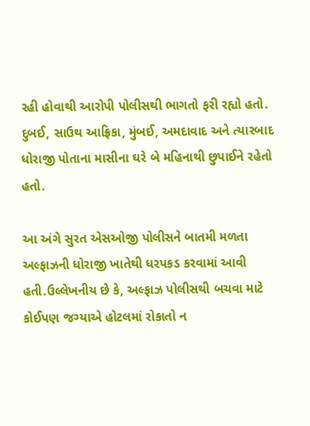રહી હોવાથી આરોપી પોલીસથી ભાગતો ફરી રહ્યો હતો. દુબઈ, સાઉથ આફ્રિકા, મુંબઈ, અમદાવાદ અને ત્યારબાદ ધોરાજી પોતાના માસીના ઘરે બે મહિનાથી છુપાઈને રહેતો હતો.

આ અંગે સુરત એસઓજી પોલીસને બાતમી મળતા અલ્ફાઝની ધોરાજી ખાતેથી ધરપકડ કરવામાં આવી હતી.ઉલ્લેખનીય છે કે, અલ્ફાઝ પોલીસથી બચવા માટે કોઈપણ જગ્યાએ હોટલમાં રોકાતો ન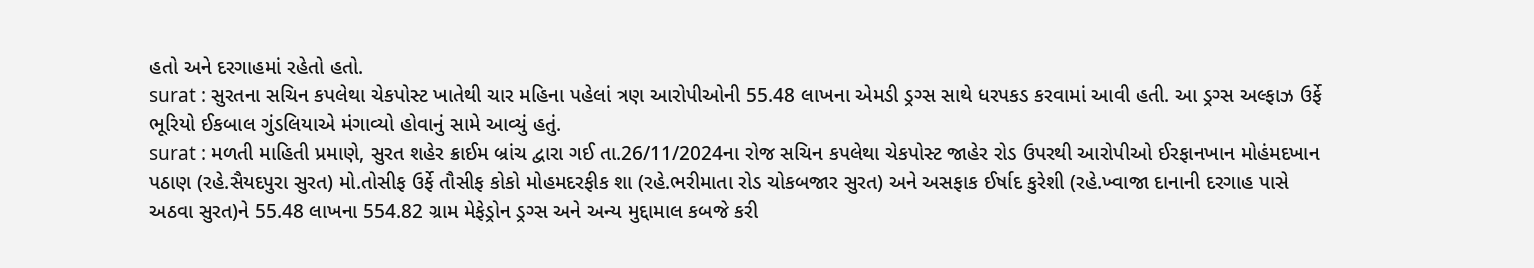હતો અને દરગાહમાં રહેતો હતો.
surat : સુરતના સચિન કપલેથા ચેકપોસ્ટ ખાતેથી ચાર મહિના પહેલાં ત્રણ આરોપીઓની 55.48 લાખના એમડી ડ્રગ્સ સાથે ધરપકડ કરવામાં આવી હતી. આ ડ્રગ્સ અલ્ફાઝ ઉર્ફે ભૂરિયો ઈકબાલ ગુંડલિયાએ મંગાવ્યો હોવાનું સામે આવ્યું હતું.
surat : મળતી માહિતી પ્રમાણે, સુરત શહેર ક્રાઈમ બ્રાંચ દ્વારા ગઈ તા.26/11/2024ના રોજ સચિન કપલેથા ચેકપોસ્ટ જાહેર રોડ ઉપરથી આરોપીઓ ઈરફાનખાન મોહંમદખાન પઠાણ (રહે.સૈયદપુરા સુરત) મો.તોસીફ ઉર્ફે તૌસીફ કોકો મોહમદરફીક શા (રહે.ભરીમાતા રોડ ચોકબજાર સુરત) અને અસફાક ઈર્ષાદ કુરેશી (રહે.ખ્વાજા દાનાની દરગાહ પાસે અઠવા સુરત)ને 55.48 લાખના 554.82 ગ્રામ મેફેડ્રોન ડ્રગ્સ અને અન્ય મુદ્દામાલ કબજે કરી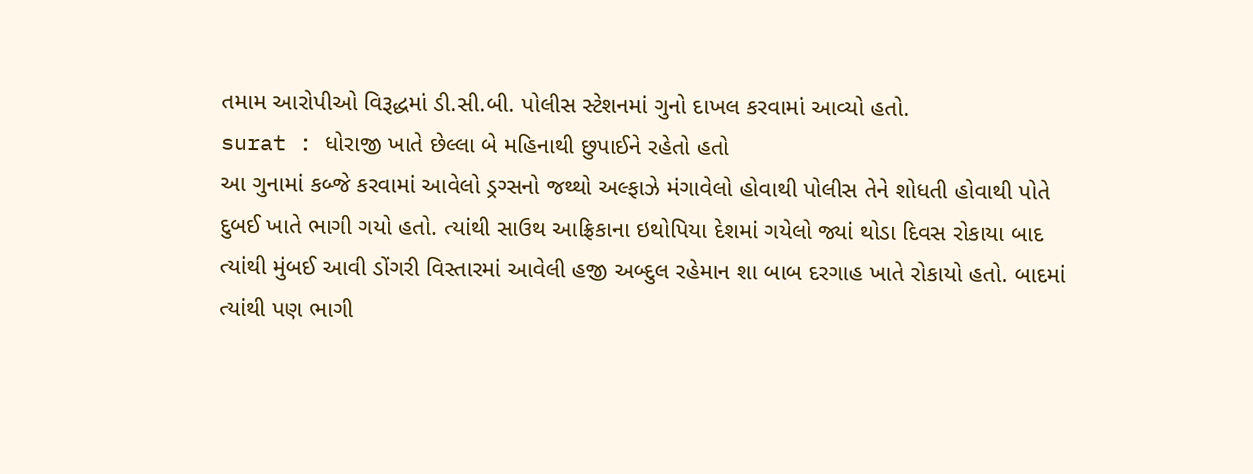તમામ આરોપીઓ વિરૂદ્ધમાં ડી.સી.બી. પોલીસ સ્ટેશનમાં ગુનો દાખલ કરવામાં આવ્યો હતો.
surat : ધોરાજી ખાતે છેલ્લા બે મહિનાથી છુપાઈને રહેતો હતો
આ ગુનામાં કબ્જે કરવામાં આવેલો ડ્રગ્સનો જથ્થો અલ્ફાઝે મંગાવેલો હોવાથી પોલીસ તેને શોધતી હોવાથી પોતે દુબઈ ખાતે ભાગી ગયો હતો. ત્યાંથી સાઉથ આફ્રિકાના ઇથોપિયા દેશમાં ગયેલો જ્યાં થોડા દિવસ રોકાયા બાદ ત્યાંથી મુંબઈ આવી ડોંગરી વિસ્તારમાં આવેલી હજી અબ્દુલ રહેમાન શા બાબ દરગાહ ખાતે રોકાયો હતો. બાદમાં ત્યાંથી પણ ભાગી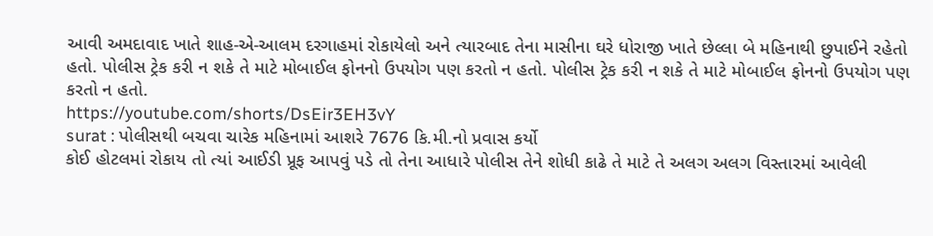આવી અમદાવાદ ખાતે શાહ-એ-આલમ દરગાહમાં રોકાયેલો અને ત્યારબાદ તેના માસીના ઘરે ધોરાજી ખાતે છેલ્લા બે મહિનાથી છુપાઈને રહેતો હતો. પોલીસ ટ્રેક કરી ન શકે તે માટે મોબાઈલ ફોનનો ઉપયોગ પણ કરતો ન હતો. પોલીસ ટ્રેક કરી ન શકે તે માટે મોબાઈલ ફોનનો ઉપયોગ પણ કરતો ન હતો.
https://youtube.com/shorts/DsEir3EH3vY
surat : પોલીસથી બચવા ચારેક મહિનામાં આશરે 7676 કિ.મી.નો પ્રવાસ કર્યો
કોઈ હોટલમાં રોકાય તો ત્યાં આઈડી પ્રૂફ આપવું પડે તો તેના આધારે પોલીસ તેને શોધી કાઢે તે માટે તે અલગ અલગ વિસ્તારમાં આવેલી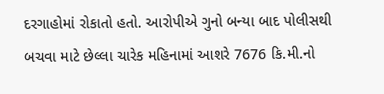દરગાહોમાં રોકાતો હતો. આરોપીએ ગુનો બન્યા બાદ પોલીસથી બચવા માટે છેલ્લા ચારેક મહિનામાં આશરે 7676 કિ.મી.નો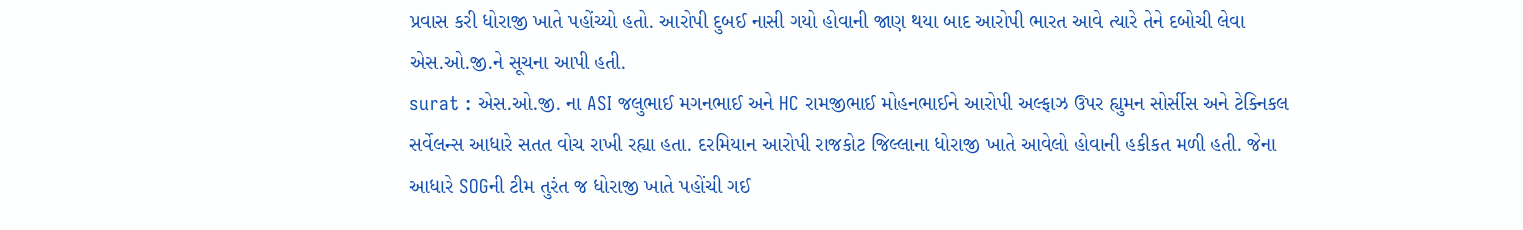પ્રવાસ કરી ધોરાજી ખાતે પહોંચ્યો હતો. આરોપી દુબઈ નાસી ગયો હોવાની જાણ થયા બાદ આરોપી ભારત આવે ત્યારે તેને દબોચી લેવા એસ.ઓ.જી.ને સૂચના આપી હતી.
surat : એસ.ઓ.જી. ના ASI જલુભાઈ મગનભાઈ અને HC રામજીભાઈ મોહનભાઈને આરોપી અલ્ફાઝ ઉપર હ્યુમન સોર્સીસ અને ટેક્નિકલ સર્વેલન્સ આધારે સતત વોચ રાખી રહ્યા હતા. દરમિયાન આરોપી રાજકોટ જિલ્લાના ધોરાજી ખાતે આવેલો હોવાની હકીકત મળી હતી. જેના આધારે SOGની ટીમ તુરંત જ ધોરાજી ખાતે પહોંચી ગઈ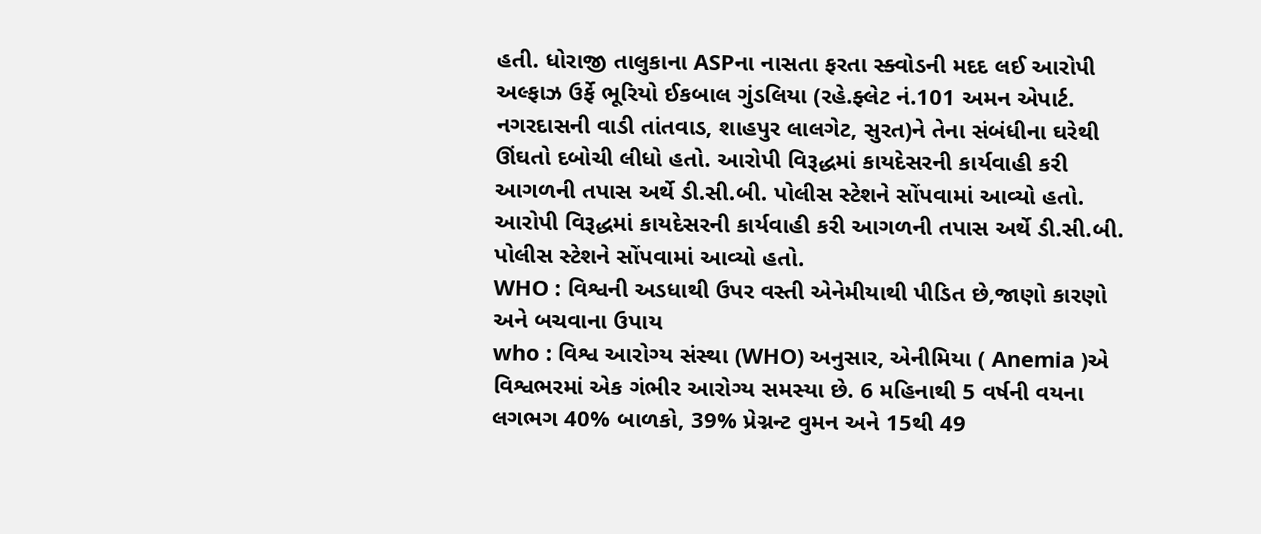હતી. ધોરાજી તાલુકાના ASPના નાસતા ફરતા સ્ક્વોડની મદદ લઈ આરોપી અલ્ફાઝ ઉર્ફે ભૂરિયો ઈકબાલ ગુંડલિયા (રહે.ફ્લેટ નં.101 અમન એપાર્ટ. નગરદાસની વાડી તાંતવાડ, શાહપુર લાલગેટ, સુરત)ને તેના સંબંધીના ઘરેથી ઊંઘતો દબોચી લીધો હતો. આરોપી વિરૂદ્ધમાં કાયદેસરની કાર્યવાહી કરી આગળની તપાસ અર્થે ડી.સી.બી. પોલીસ સ્ટેશને સોંપવામાં આવ્યો હતો. આરોપી વિરૂદ્ધમાં કાયદેસરની કાર્યવાહી કરી આગળની તપાસ અર્થે ડી.સી.બી. પોલીસ સ્ટેશને સોંપવામાં આવ્યો હતો.
WHO : વિશ્વની અડધાથી ઉપર વસ્તી એનેમીયાથી પીડિત છે,જાણો કારણો અને બચવાના ઉપાય
who : વિશ્વ આરોગ્ય સંસ્થા (WHO) અનુસાર, એનીમિયા ( Anemia )એ વિશ્વભરમાં એક ગંભીર આરોગ્ય સમસ્યા છે. 6 મહિનાથી 5 વર્ષની વયના લગભગ 40% બાળકો, 39% પ્રેગ્નન્ટ વુમન અને 15થી 49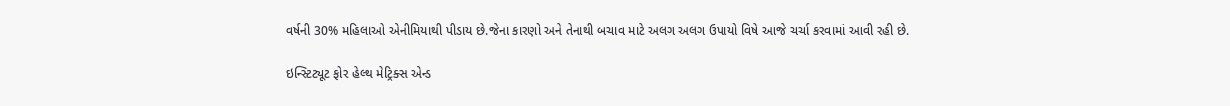વર્ષની 30% મહિલાઓ એનીમિયાથી પીડાય છે.જેના કારણો અને તેનાથી બચાવ માટે અલગ અલગ ઉપાયો વિષે આજે ચર્ચા કરવામાં આવી રહી છે.

ઇન્સ્ટિટ્યૂટ ફોર હેલ્થ મેટ્રિક્સ એન્ડ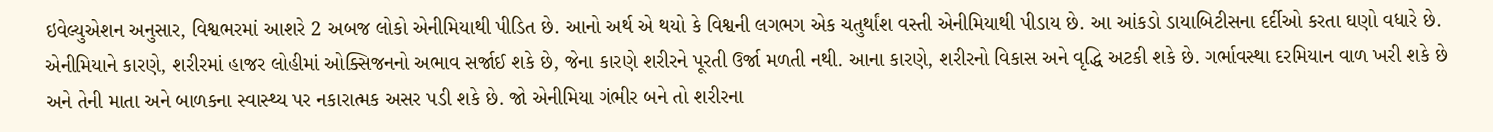ઇવેલ્યુએશન અનુસાર, વિશ્વભરમાં આશરે 2 અબજ લોકો એનીમિયાથી પીડિત છે. આનો અર્થ એ થયો કે વિશ્વની લગભગ એક ચતુર્થાંશ વસ્તી એનીમિયાથી પીડાય છે. આ આંકડો ડાયાબિટીસના દર્દીઓ કરતા ઘણો વધારે છે.
એનીમિયાને કારણે, શરીરમાં હાજર લોહીમાં ઓક્સિજનનો અભાવ સર્જાઈ શકે છે, જેના કારણે શરીરને પૂરતી ઉર્જા મળતી નથી. આના કારણે, શરીરનો વિકાસ અને વૃદ્ધિ અટકી શકે છે. ગર્ભાવસ્થા દરમિયાન વાળ ખરી શકે છે અને તેની માતા અને બાળકના સ્વાસ્થ્ય પર નકારાત્મક અસર પડી શકે છે. જો એનીમિયા ગંભીર બને તો શરીરના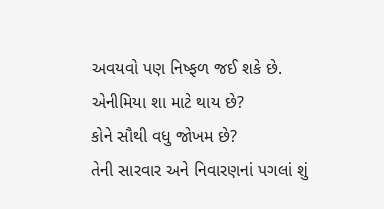અવયવો પણ નિષ્ફળ જઈ શકે છે.
એનીમિયા શા માટે થાય છે?
કોને સૌથી વધુ જોખમ છે?
તેની સારવાર અને નિવારણનાં પગલાં શું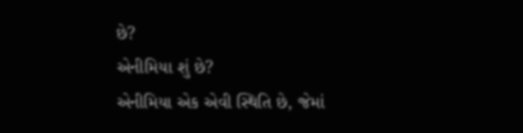છે?
એનીમિયા શું છે?
એનીમિયા એક એવી સ્થિતિ છે, જેમાં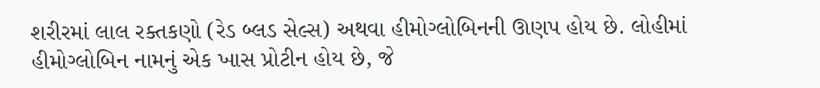શરીરમાં લાલ રક્તકણો (રેડ બ્લડ સેલ્સ) અથવા હીમોગ્લોબિનની ઊણપ હોય છે. લોહીમાં હીમોગ્લોબિન નામનું એક ખાસ પ્રોટીન હોય છે, જે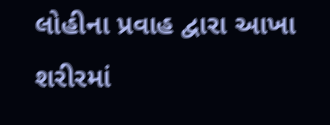લોહીના પ્રવાહ દ્વારા આખા શરીરમાં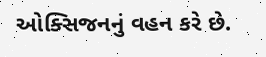ઓક્સિજનનું વહન કરે છે.